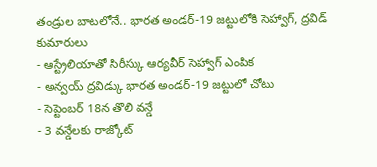తండ్రుల బాటలోనే.. భారత అండర్-19 జట్టులోకి సెహ్వాగ్, ద్రవిడ్ కుమారులు
- ఆస్ట్రేలియాతో సిరీస్కు ఆర్యవీర్ సెహ్వాగ్ ఎంపిక
- అన్వయ్ ద్రవిడ్కు భారత అండర్-19 జట్టులో చోటు
- సెప్టెంబర్ 18న తొలి వన్డే
- 3 వన్డేలకు రాజ్కోట్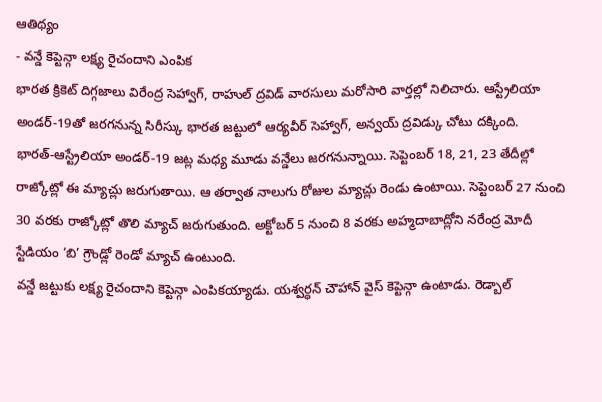ఆతిథ్యం
- వన్డే కెప్టెన్గా లక్ష్య రైచందాని ఎంపిక
భారత క్రికెట్ దిగ్గజాలు విరేంద్ర సెహ్వాగ్, రాహుల్ ద్రవిడ్ వారసులు మరోసారి వార్తల్లో నిలిచారు. ఆస్ట్రేలియా అండర్-19తో జరగనున్న సిరీస్కు భారత జట్టులో ఆర్యవీర్ సెహ్వాగ్, అన్వయ్ ద్రవిడ్కు చోటు దక్కింది.
భారత్-ఆస్ట్రేలియా అండర్-19 జట్ల మధ్య మూడు వన్డేలు జరగనున్నాయి. సెప్టెంబర్ 18, 21, 23 తేదీల్లో రాజ్కోట్లో ఈ మ్యాచ్లు జరుగుతాయి. ఆ తర్వాత నాలుగు రోజుల మ్యాచ్లు రెండు ఉంటాయి. సెప్టెంబర్ 27 నుంచి 30 వరకు రాజ్కోట్లో తొలి మ్యాచ్ జరుగుతుంది. అక్టోబర్ 5 నుంచి 8 వరకు అహ్మదాబాద్లోని నరేంద్ర మోదీ స్టేడియం ‘బి’ గ్రౌండ్లో రెండో మ్యాచ్ ఉంటుంది.
వన్డే జట్టుకు లక్ష్య రైచందాని కెప్టెన్గా ఎంపికయ్యాడు. యశ్వర్ధన్ చౌహాన్ వైస్ కెప్టెన్గా ఉంటాడు. రెడ్బాల్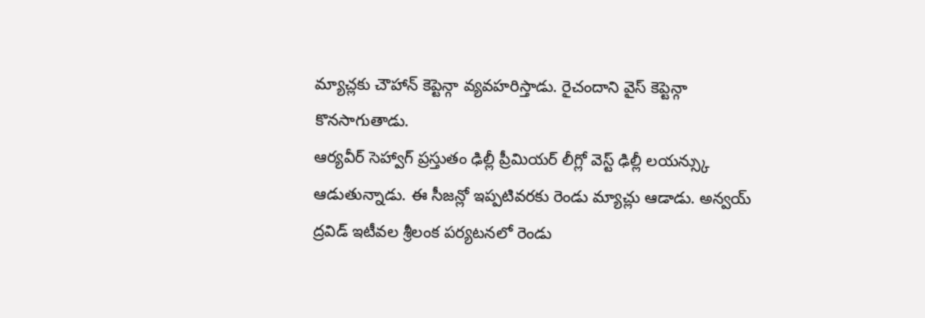మ్యాచ్లకు చౌహాన్ కెప్టెన్గా వ్యవహరిస్తాడు. రైచందాని వైస్ కెప్టెన్గా కొనసాగుతాడు.
ఆర్యవీర్ సెహ్వాగ్ ప్రస్తుతం ఢిల్లీ ప్రీమియర్ లీగ్లో వెస్ట్ ఢిల్లీ లయన్స్కు ఆడుతున్నాడు. ఈ సీజన్లో ఇప్పటివరకు రెండు మ్యాచ్లు ఆడాడు. అన్వయ్ ద్రవిడ్ ఇటీవల శ్రీలంక పర్యటనలో రెండు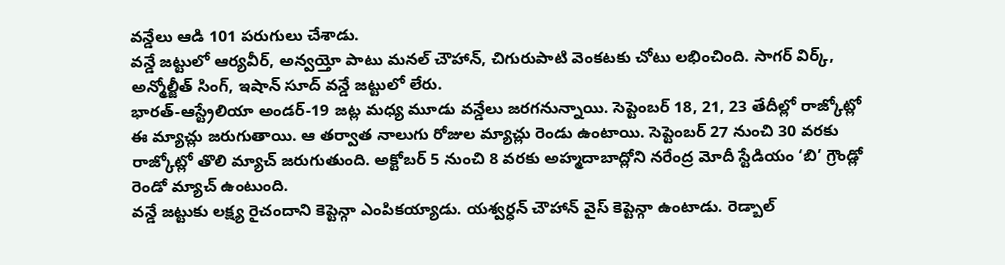వన్డేలు ఆడి 101 పరుగులు చేశాడు.
వన్డే జట్టులో ఆర్యవీర్, అన్వయ్తో పాటు మనల్ చౌహాన్, చిగురుపాటి వెంకటకు చోటు లభించింది. సాగర్ విర్క్, అన్మోల్జీత్ సింగ్, ఇషాన్ సూద్ వన్డే జట్టులో లేరు.
భారత్-ఆస్ట్రేలియా అండర్-19 జట్ల మధ్య మూడు వన్డేలు జరగనున్నాయి. సెప్టెంబర్ 18, 21, 23 తేదీల్లో రాజ్కోట్లో ఈ మ్యాచ్లు జరుగుతాయి. ఆ తర్వాత నాలుగు రోజుల మ్యాచ్లు రెండు ఉంటాయి. సెప్టెంబర్ 27 నుంచి 30 వరకు రాజ్కోట్లో తొలి మ్యాచ్ జరుగుతుంది. అక్టోబర్ 5 నుంచి 8 వరకు అహ్మదాబాద్లోని నరేంద్ర మోదీ స్టేడియం ‘బి’ గ్రౌండ్లో రెండో మ్యాచ్ ఉంటుంది.
వన్డే జట్టుకు లక్ష్య రైచందాని కెప్టెన్గా ఎంపికయ్యాడు. యశ్వర్ధన్ చౌహాన్ వైస్ కెప్టెన్గా ఉంటాడు. రెడ్బాల్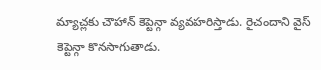మ్యాచ్లకు చౌహాన్ కెప్టెన్గా వ్యవహరిస్తాడు. రైచందాని వైస్ కెప్టెన్గా కొనసాగుతాడు.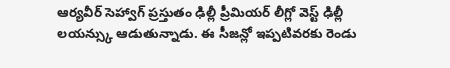ఆర్యవీర్ సెహ్వాగ్ ప్రస్తుతం ఢిల్లీ ప్రీమియర్ లీగ్లో వెస్ట్ ఢిల్లీ లయన్స్కు ఆడుతున్నాడు. ఈ సీజన్లో ఇప్పటివరకు రెండు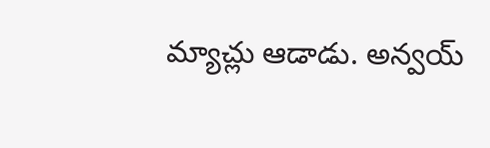మ్యాచ్లు ఆడాడు. అన్వయ్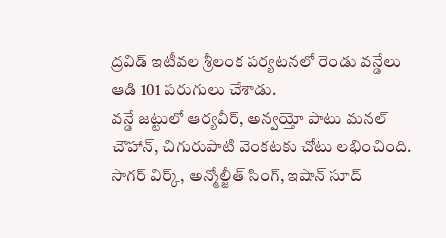ద్రవిడ్ ఇటీవల శ్రీలంక పర్యటనలో రెండు వన్డేలు ఆడి 101 పరుగులు చేశాడు.
వన్డే జట్టులో ఆర్యవీర్, అన్వయ్తో పాటు మనల్ చౌహాన్, చిగురుపాటి వెంకటకు చోటు లభించింది. సాగర్ విర్క్, అన్మోల్జీత్ సింగ్, ఇషాన్ సూద్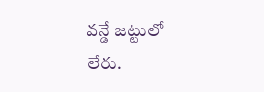వన్డే జట్టులో లేరు.